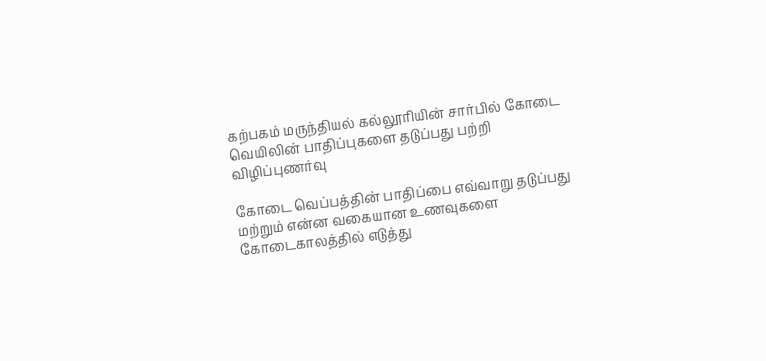கற்பகம் மருந்தியல் கல்லூரியின் சார்பில் கோடை வெயிலின் பாதிப்புகளை தடுப்பது பற்றி விழிப்புணர்வு

கோடை வெப்பத்தின் பாதிப்பை எவ்வாறு தடுப்பது மற்றும் என்ன வகையான உணவுகளை கோடைகாலத்தில் எடுத்து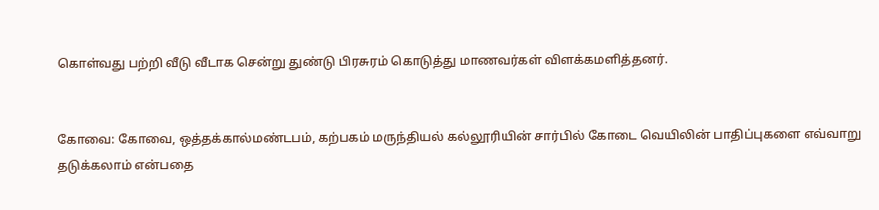கொள்வது பற்றி வீடு வீடாக சென்று துண்டு பிரசுரம் கொடுத்து மாணவர்கள் விளக்கமளித்தனர்.


கோவை: கோவை, ஒத்தக்கால்மண்டபம், கற்பகம் மருந்தியல் கல்லூரியின் சார்பில் கோடை வெயிலின் பாதிப்புகளை எவ்வாறு தடுக்கலாம் என்பதை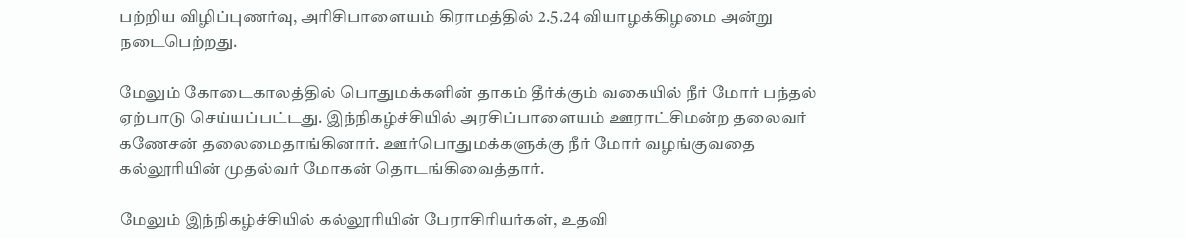பற்றிய விழிப்புணர்வு, அரிசிபாளையம் கிராமத்தில் 2.5.24 வியாழக்கிழமை அன்று நடைபெற்றது.

மேலும் கோடைகாலத்தில் பொதுமக்களின் தாகம் தீர்க்கும் வகையில் நீர் மோர் பந்தல் ஏற்பாடு செய்யப்பட்டது. இந்நிகழ்ச்சியில் அரசிப்பாளையம் ஊராட்சிமன்ற தலைவர் கணேசன் தலைமைதாங்கினார். ஊர்பொதுமக்களுக்கு நீர் மோர் வழங்குவதை கல்லூரியின் முதல்வர் மோகன் தொடங்கிவைத்தார்.

மேலும் இந்நிகழ்ச்சியில் கல்லூரியின் பேராசிரியர்கள், உதவி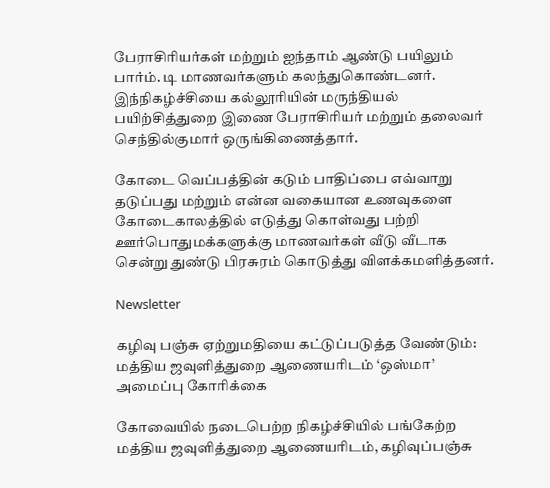பேராசிரியர்கள் மற்றும் ஐந்தாம் ஆண்டு பயிலும் பார்ம். டி மாணவர்களும் கலந்துகொண்டனர். இந்நிகழ்ச்சியை கல்லூரியின் மருந்தியல் பயிற்சித்துறை இணை பேராசிரியர் மற்றும் தலைவர் செந்தில்குமார் ஒருங்கிணைத்தார்.

கோடை வெப்பத்தின் கடும் பாதிப்பை எவ்வாறு தடுப்பது மற்றும் என்ன வகையான உணவுகளை கோடைகாலத்தில் எடுத்து கொள்வது பற்றி ஊர்பொதுமக்களுக்கு மாணவர்கள் வீடு வீடாக சென்று துண்டு பிரசுரம் கொடுத்து விளக்கமளித்தனர்.

Newsletter

கழிவு பஞ்சு ஏற்றுமதியை கட்டுப்படுத்த வேண்டும்: மத்திய ஜவுளித்துறை ஆணையரிடம் ‘ஒஸ்மா’ அமைப்பு கோரிக்கை

கோவையில் நடைபெற்ற நிகழ்ச்சியில் பங்கேற்ற மத்திய ஜவுளித்துறை ஆணையரிடம், கழிவுப்பஞ்சு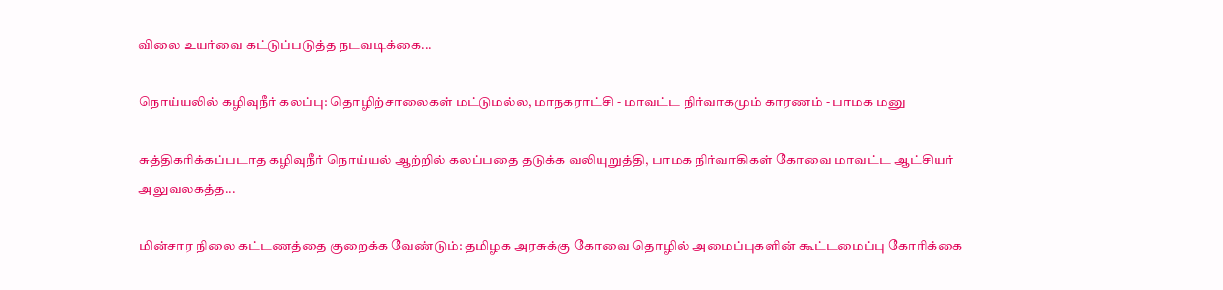விலை உயர்வை கட்டுப்படுத்த நடவடிக்கை...

நொய்யலில் கழிவுநீர் கலப்பு: தொழிற்சாலைகள் மட்டுமல்ல, மாநகராட்சி - மாவட்ட நிர்வாகமும் காரணம் - பாமக மனு

சுத்திகரிக்கப்படாத கழிவுநீர் நொய்யல் ஆற்றில் கலப்பதை தடுக்க வலியுறுத்தி, பாமக நிர்வாகிகள் கோவை மாவட்ட ஆட்சியர் அலுவலகத்த...

மின்சார நிலை கட்டணத்தை குறைக்க வேண்டும்: தமிழக அரசுக்கு கோவை தொழில் அமைப்புகளின் கூட்டமைப்பு கோரிக்கை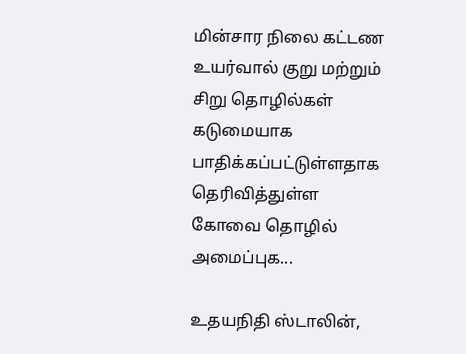மின்சார நிலை கட்டண உயர்வால் குறு மற்றும் சிறு தொழில்கள் கடுமையாக பாதிக்கப்பட்டுள்ளதாக தெரிவித்துள்ள கோவை தொழில் அமைப்புக...

உதயநிதி ஸ்டாலின்,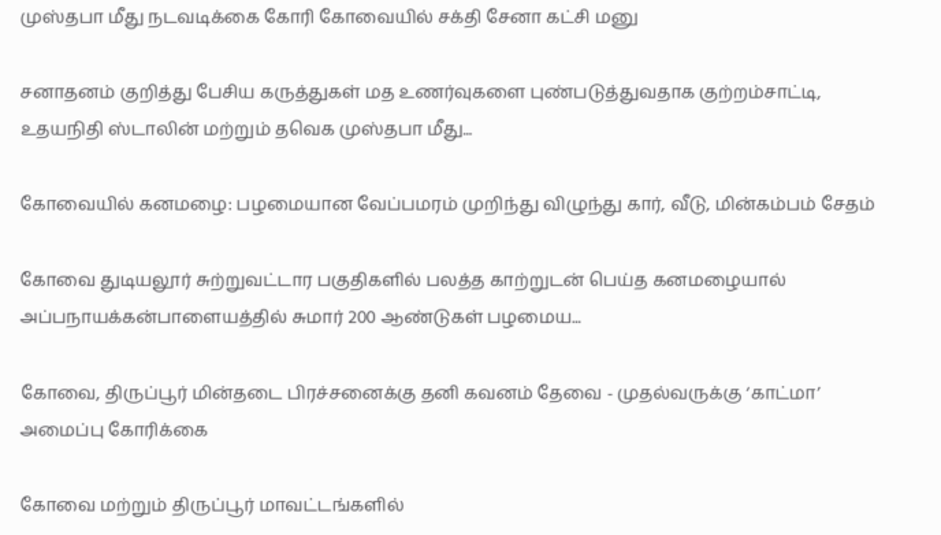முஸ்தபா மீது நடவடிக்கை கோரி கோவையில் சக்தி சேனா கட்சி மனு

சனாதனம் குறித்து பேசிய கருத்துகள் மத உணர்வுகளை புண்படுத்துவதாக குற்றம்சாட்டி, உதயநிதி ஸ்டாலின் மற்றும் தவெக முஸ்தபா மீது...

கோவையில் கனமழை: பழமையான வேப்பமரம் முறிந்து விழுந்து கார், வீடு, மின்கம்பம் சேதம்

கோவை துடியலூர் சுற்றுவட்டார பகுதிகளில் பலத்த காற்றுடன் பெய்த கனமழையால் அப்பநாயக்கன்பாளையத்தில் சுமார் 200 ஆண்டுகள் பழமைய...

கோவை, திருப்பூர் மின்தடை பிரச்சனைக்கு தனி கவனம் தேவை - முதல்வருக்கு ‘காட்மா’ அமைப்பு கோரிக்கை

கோவை மற்றும் திருப்பூர் மாவட்டங்களில்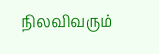நிலவிவரும்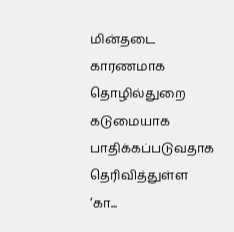மின்தடை காரணமாக தொழில்துறை கடுமையாக பாதிக்கப்படுவதாக தெரிவித்துள்ள ‘கா...